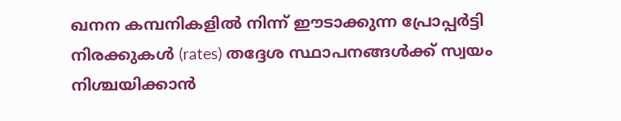ഖനന കമ്പനികളിൽ നിന്ന് ഈടാക്കുന്ന പ്രോപ്പർട്ടി നിരക്കുകൾ (rates) തദ്ദേശ സ്ഥാപനങ്ങൾക്ക് സ്വയം നിശ്ചയിക്കാൻ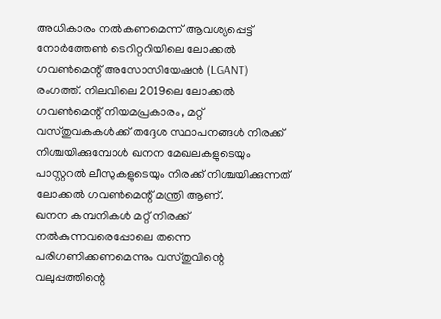അധികാരം നൽകണമെന്ന് ആവശ്യപ്പെട്ട് നോർത്തേൺ ടെറിറ്ററിയിലെ ലോക്കൽ ഗവൺമെന്റ് അസോസിയേഷൻ (LGANT) രംഗത്ത്. നിലവിലെ 2019ലെ ലോക്കൽ ഗവൺമെന്റ് നിയമപ്രകാരം, മറ്റ് വസ്തുവകകൾക്ക് തദ്ദേശ സ്ഥാപനങ്ങൾ നിരക്ക് നിശ്ചയിക്കുമ്പോൾ ഖനന മേഖലകളുടെയും പാസ്റ്ററൽ ലീസുകളുടെയും നിരക്ക് നിശ്ചയിക്കുന്നത് ലോക്കൽ ഗവൺമെന്റ് മന്ത്രി ആണ്.
ഖനന കമ്പനികൾ മറ്റ് നിരക്ക് നൽകുന്നവരെപ്പോലെ തന്നെ പരിഗണിക്കണമെന്നും വസ്തുവിന്റെ വലുപ്പത്തിന്റെ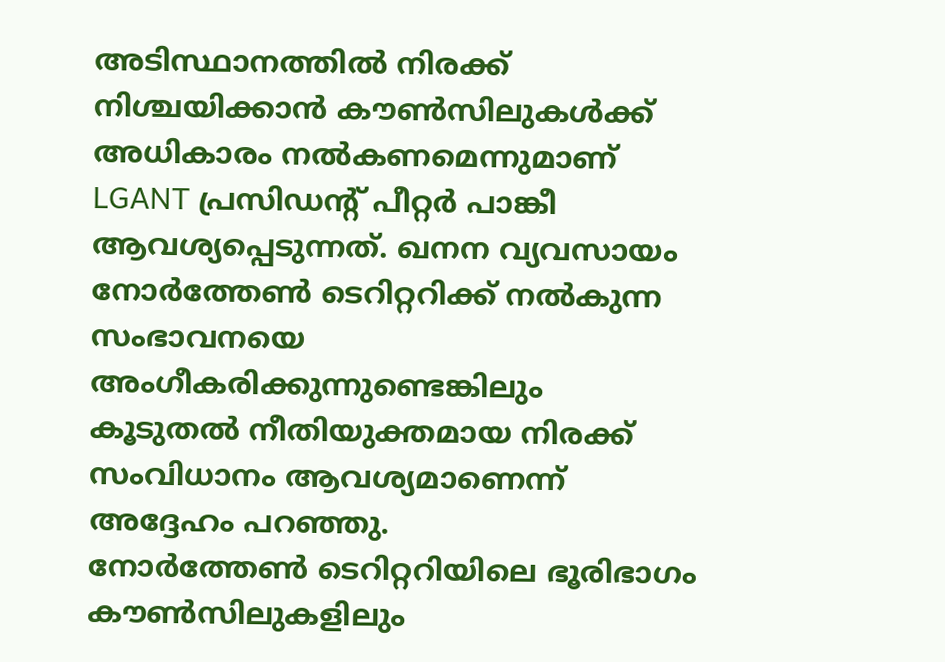അടിസ്ഥാനത്തിൽ നിരക്ക് നിശ്ചയിക്കാൻ കൗൺസിലുകൾക്ക് അധികാരം നൽകണമെന്നുമാണ് LGANT പ്രസിഡന്റ് പീറ്റർ പാങ്കീ ആവശ്യപ്പെടുന്നത്. ഖനന വ്യവസായം നോർത്തേൺ ടെറിറ്ററിക്ക് നൽകുന്ന സംഭാവനയെ അംഗീകരിക്കുന്നുണ്ടെങ്കിലും കൂടുതൽ നീതിയുക്തമായ നിരക്ക് സംവിധാനം ആവശ്യമാണെന്ന് അദ്ദേഹം പറഞ്ഞു.
നോർത്തേൺ ടെറിറ്ററിയിലെ ഭൂരിഭാഗം കൗൺസിലുകളിലും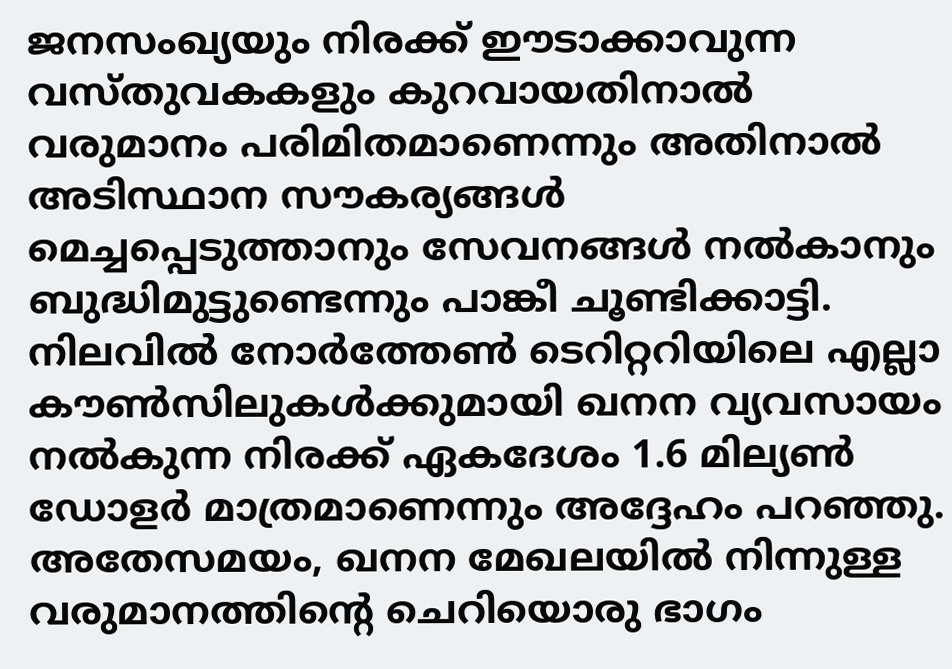ജനസംഖ്യയും നിരക്ക് ഈടാക്കാവുന്ന വസ്തുവകകളും കുറവായതിനാൽ വരുമാനം പരിമിതമാണെന്നും അതിനാൽ അടിസ്ഥാന സൗകര്യങ്ങൾ മെച്ചപ്പെടുത്താനും സേവനങ്ങൾ നൽകാനും ബുദ്ധിമുട്ടുണ്ടെന്നും പാങ്കീ ചൂണ്ടിക്കാട്ടി. നിലവിൽ നോർത്തേൺ ടെറിറ്ററിയിലെ എല്ലാ കൗൺസിലുകൾക്കുമായി ഖനന വ്യവസായം നൽകുന്ന നിരക്ക് ഏകദേശം 1.6 മില്യൺ ഡോളർ മാത്രമാണെന്നും അദ്ദേഹം പറഞ്ഞു.
അതേസമയം, ഖനന മേഖലയിൽ നിന്നുള്ള വരുമാനത്തിന്റെ ചെറിയൊരു ഭാഗം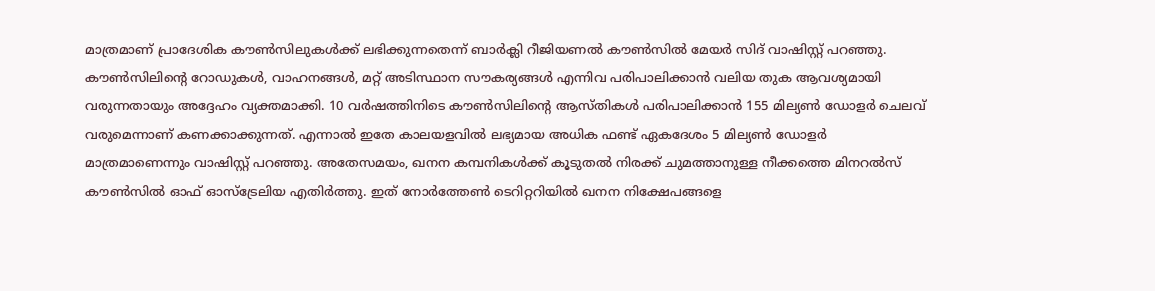മാത്രമാണ് പ്രാദേശിക കൗൺസിലുകൾക്ക് ലഭിക്കുന്നതെന്ന് ബാർക്ലി റീജിയണൽ കൗൺസിൽ മേയർ സിദ് വാഷിസ്റ്റ് പറഞ്ഞു. കൗൺസിലിന്റെ റോഡുകൾ, വാഹനങ്ങൾ, മറ്റ് അടിസ്ഥാന സൗകര്യങ്ങൾ എന്നിവ പരിപാലിക്കാൻ വലിയ തുക ആവശ്യമായി വരുന്നതായും അദ്ദേഹം വ്യക്തമാക്കി. 10 വർഷത്തിനിടെ കൗൺസിലിന്റെ ആസ്തികൾ പരിപാലിക്കാൻ 155 മില്യൺ ഡോളർ ചെലവ് വരുമെന്നാണ് കണക്കാക്കുന്നത്. എന്നാൽ ഇതേ കാലയളവിൽ ലഭ്യമായ അധിക ഫണ്ട് ഏകദേശം 5 മില്യൺ ഡോളർ മാത്രമാണെന്നും വാഷിസ്റ്റ് പറഞ്ഞു. അതേസമയം, ഖനന കമ്പനികൾക്ക് കൂടുതൽ നിരക്ക് ചുമത്താനുള്ള നീക്കത്തെ മിനറൽസ് കൗൺസിൽ ഓഫ് ഓസ്ട്രേലിയ എതിർത്തു. ഇത് നോർത്തേൺ ടെറിറ്ററിയിൽ ഖനന നിക്ഷേപങ്ങളെ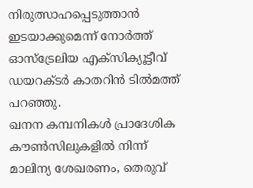നിരുത്സാഹപ്പെടുത്താൻ ഇടയാക്കുമെന്ന് നോർത്ത് ഓസ്ട്രേലിയ എക്സിക്യൂട്ടീവ് ഡയറക്ടർ കാതറിൻ ടിൽമത്ത് പറഞ്ഞു.
ഖനന കമ്പനികൾ പ്രാദേശിക കൗൺസിലുകളിൽ നിന്ന് മാലിന്യ ശേഖരണം, തെരുവ്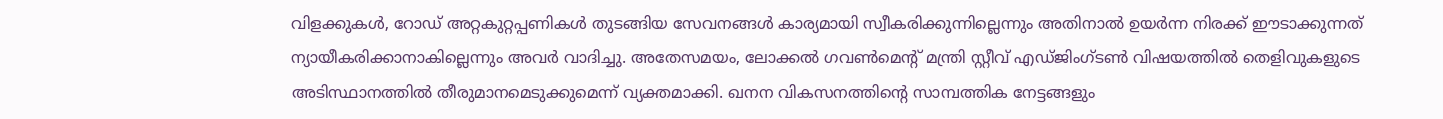വിളക്കുകൾ, റോഡ് അറ്റകുറ്റപ്പണികൾ തുടങ്ങിയ സേവനങ്ങൾ കാര്യമായി സ്വീകരിക്കുന്നില്ലെന്നും അതിനാൽ ഉയർന്ന നിരക്ക് ഈടാക്കുന്നത് ന്യായീകരിക്കാനാകില്ലെന്നും അവർ വാദിച്ചു. അതേസമയം, ലോക്കൽ ഗവൺമെന്റ് മന്ത്രി സ്റ്റീവ് എഡ്ജിംഗ്ടൺ വിഷയത്തിൽ തെളിവുകളുടെ അടിസ്ഥാനത്തിൽ തീരുമാനമെടുക്കുമെന്ന് വ്യക്തമാക്കി. ഖനന വികസനത്തിന്റെ സാമ്പത്തിക നേട്ടങ്ങളും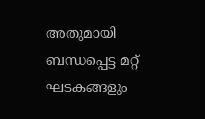അതുമായി ബന്ധപ്പെട്ട മറ്റ് ഘടകങ്ങളും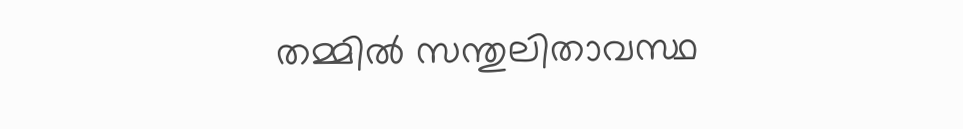തമ്മിൽ സന്തുലിതാവസ്ഥ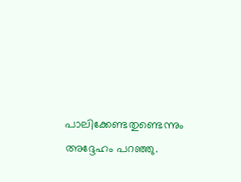പാലിക്കേണ്ടതുണ്ടെന്നും അദ്ദേഹം പറഞ്ഞു.